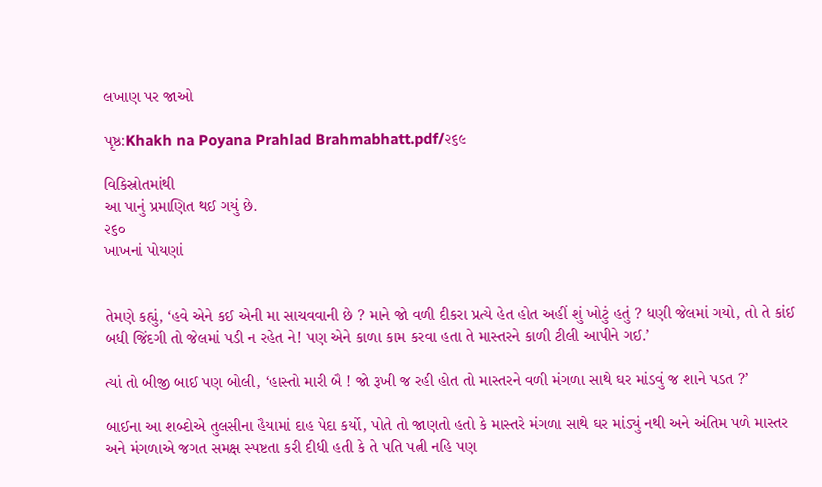લખાણ પર જાઓ

પૃષ્ઠ:Khakh na Poyana Prahlad Brahmabhatt.pdf/૨૬૯

વિકિસ્રોતમાંથી
આ પાનું પ્રમાણિત થઈ ગયું છે.
૨૬૦
ખાખનાં પોયણાં


તેમણે કહ્યું, ‘હવે એને કઈ એની મા સાચવવાની છે ? માને જો વળી દીકરા પ્રત્યે હેત હોત અહીં શું ખોટું હતું ? ધણી જેલમાં ગયો, તો તે કાંઈ બધી જિંદગી તો જેલમાં પડી ન રહેત ને! પણ એને કાળા કામ કરવા હતા તે માસ્તરને કાળી ટીલી આપીને ગઈ.’

ત્યાં તો બીજી બાઈ પણ બોલી, ‘હાસ્તો મારી બૈ ! જો રૂખી જ રહી હોત તો માસ્તરને વળી મંગળા સાથે ઘર માંડવું જ શાને પડત ?’

બાઈના આ શબ્દોએ તુલસીના હૈયામાં દાહ પેદા કર્યો, પોતે તો જાણતો હતો કે માસ્તરે મંગળા સાથે ઘર માંડ્યું નથી અને અંતિમ પળે માસ્તર અને મંગળાએ જગત સમક્ષ સ્પષ્ટતા કરી દીધી હતી કે તે પતિ પત્ની નહિ પણ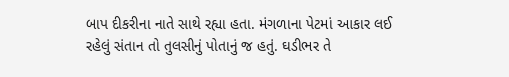બાપ દીકરીના નાતે સાથે રહ્યા હતા. મંગળાના પેટમાં આકાર લઈ રહેલું સંતાન તો તુલસીનું પોતાનું જ હતું. ઘડીભર તે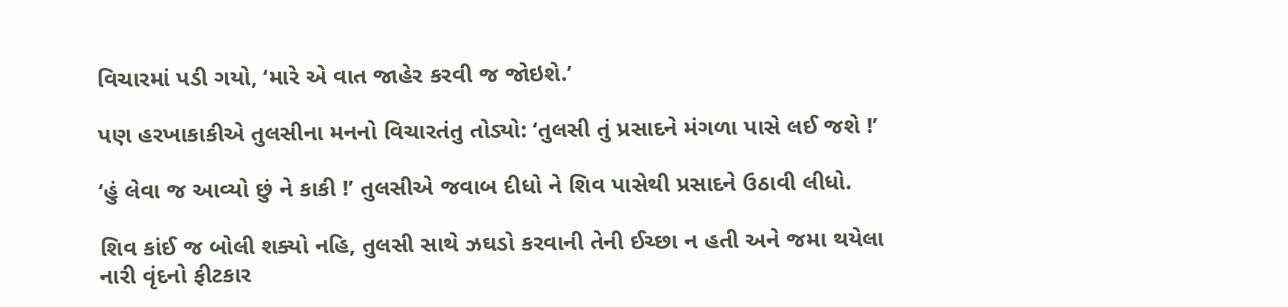વિચારમાં પડી ગયો, ‘મારે એ વાત જાહેર કરવી જ જોઇશે.’

પણ હરખાકાકીએ તુલસીના મનનો વિચારતંતુ તોડ્યો: ‘તુલસી તું પ્રસાદને મંગળા પાસે લઈ જશે !’

‘હું લેવા જ આવ્યો છું ને કાકી !’ તુલસીએ જવાબ દીધો ને શિવ પાસેથી પ્રસાદને ઉઠાવી લીધો.

શિવ કાંઈ જ બોલી શક્યો નહિ, તુલસી સાથે ઝઘડો કરવાની તેની ઈચ્છા ન હતી અને જમા થયેલા નારી વૃંદનો ફીટકાર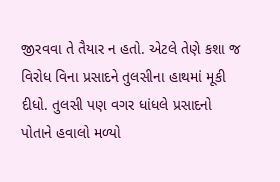જીરવવા તે તૈયાર ન હતો. એટલે તેણે કશા જ વિરોધ વિના પ્રસાદને તુલસીના હાથમાં મૂકી દીધો. તુલસી પણ વગર ધાંધલે પ્રસાદનો પોતાને હવાલો મળ્યો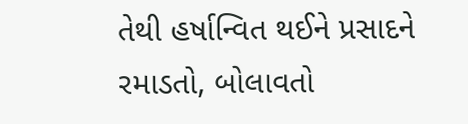તેથી હર્ષાન્વિત થઈને પ્રસાદને રમાડતો, બોલાવતો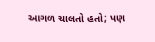આગળ ચાલતો હતો; પણ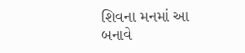શિવના મનમાં આ બનાવે